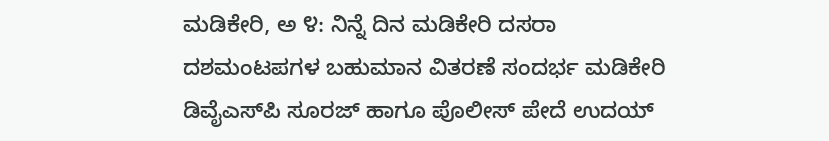ಮಡಿಕೇರಿ, ಅ ೪: ನಿನ್ನೆ ದಿನ ಮಡಿಕೇರಿ ದಸರಾ ದಶಮಂಟಪಗಳ ಬಹುಮಾನ ವಿತರಣೆ ಸಂದರ್ಭ ಮಡಿಕೇರಿ ಡಿವೈಎಸ್‌ಪಿ ಸೂರಜ್ ಹಾಗೂ ಪೊಲೀಸ್ ಪೇದೆ ಉದಯ್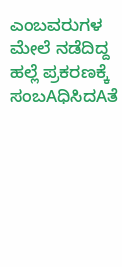ಎಂಬವರುಗಳ ಮೇಲೆ ನಡೆದಿದ್ದ ಹಲ್ಲೆ ಪ್ರಕರಣಕ್ಕೆ ಸಂಬAಧಿಸಿದAತೆ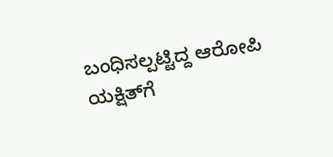ಬಂಧಿಸಲ್ಪಟ್ಟಿದ್ದ ಆರೋಪಿ ಯಕ್ಷಿತ್‌ಗೆ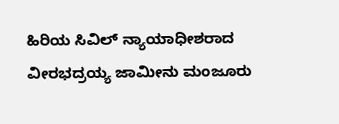ಹಿರಿಯ ಸಿವಿಲ್ ನ್ಯಾಯಾಧೀಶರಾದ ವೀರಭದ್ರಯ್ಯ ಜಾಮೀನು ಮಂಜೂರು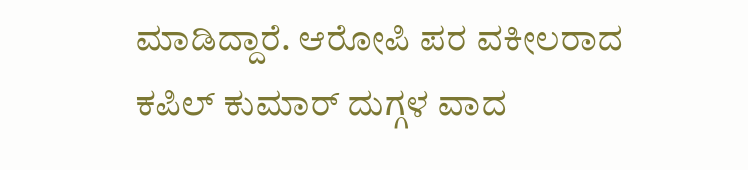ಮಾಡಿದ್ದಾರೆ. ಆರೋಪಿ ಪರ ವಕೀಲರಾದ ಕಪಿಲ್ ಕುಮಾರ್ ದುಗ್ಗಳ ವಾದ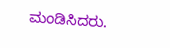ಮಂಡಿಸಿದರು.